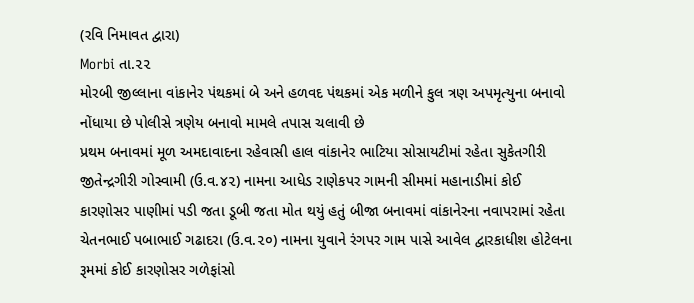(રવિ નિમાવત દ્વારા)
Morbi તા.૨૨
મોરબી જીલ્લાના વાંકાનેર પંથકમાં બે અને હળવદ પંથકમાં એક મળીને કુલ ત્રણ અપમૃત્યુના બનાવો નોંધાયા છે પોલીસે ત્રણેય બનાવો મામલે તપાસ ચલાવી છે
પ્રથમ બનાવમાં મૂળ અમદાવાદના રહેવાસી હાલ વાંકાનેર ભાટિયા સોસાયટીમાં રહેતા સુકેતગીરી જીતેન્દ્રગીરી ગોસ્વામી (ઉ.વ.૪૨) નામના આધેડ રાણેકપર ગામની સીમમાં મહાનાડીમાં કોઈ કારણોસર પાણીમાં પડી જતા ડૂબી જતા મોત થયું હતું બીજા બનાવમાં વાંકાનેરના નવાપરામાં રહેતા ચેતનભાઈ પબાભાઈ ગઢાદરા (ઉ.વ.૨૦) નામના યુવાને રંગપર ગામ પાસે આવેલ દ્વારકાધીશ હોટેલના રૂમમાં કોઈ કારણોસર ગળેફાંસો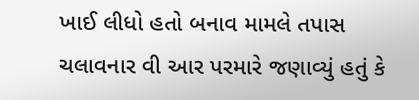ખાઈ લીધો હતો બનાવ મામલે તપાસ ચલાવનાર વી આર પરમારે જણાવ્યું હતું કે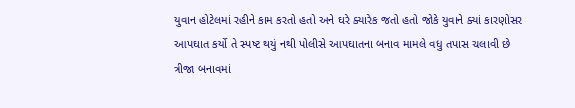યુવાન હોટેલમાં રહીને કામ કરતો હતો અને ઘરે ક્યારેક જતો હતો જોકે યુવાને ક્યાં કારણોસર આપઘાત કર્યો તે સ્પષ્ટ થયું નથી પોલીસે આપઘાતના બનાવ મામલે વધુ તપાસ ચલાવી છે
ત્રીજા બનાવમાં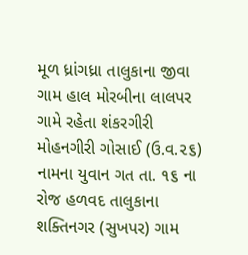મૂળ ધ્રાંગધ્રા તાલુકાના જીવા ગામ હાલ મોરબીના લાલપર ગામે રહેતા શંકરગીરી મોહનગીરી ગોસાઈ (ઉ.વ.૨૬) નામના યુવાન ગત તા. ૧૬ ના રોજ હળવદ તાલુકાના શક્તિનગર (સુખપર) ગામ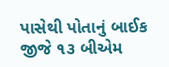પાસેથી પોતાનું બાઈક જીજે ૧૩ બીએમ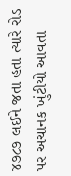૪૭૮૭ લઈને જતા હતા ત્યારે રોડ પર અચાનક ખુંટીયો આવતા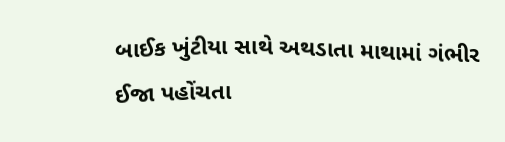બાઈક ખુંટીયા સાથે અથડાતા માથામાં ગંભીર ઈજા પહોંચતા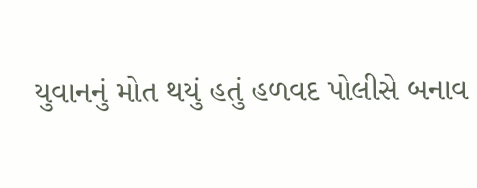યુવાનનું મોત થયું હતું હળવદ પોલીસે બનાવ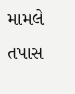મામલે તપાસ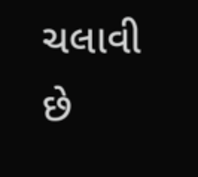ચલાવી છે